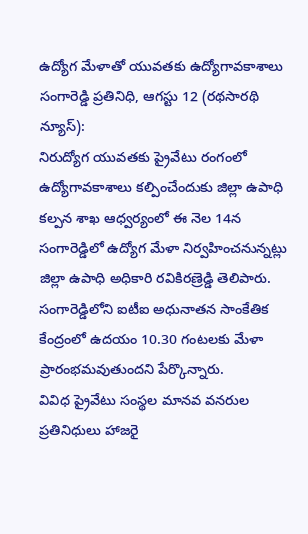ఉద్యోగ మేళాతో యువతకు ఉద్యోగావకాశాలు
సంగారెడ్డి ప్రతినిధి, ఆగస్టు 12 (రథసారథి న్యూస్):
నిరుద్యోగ యువతకు ప్రైవేటు రంగంలో ఉద్యోగావకాశాలు కల్పించేందుకు జిల్లా ఉపాధి కల్పన శాఖ ఆధ్వర్యంలో ఈ నెల 14న సంగారెడ్డిలో ఉద్యోగ మేళా నిర్వహించనున్నట్లు జిల్లా ఉపాధి అధికారి రవికిరణ్రెడ్డి తెలిపారు. సంగారెడ్డిలోని ఐటీఐ అధునాతన సాంకేతిక కేంద్రంలో ఉదయం 10.30 గంటలకు మేళా ప్రారంభమవుతుందని పేర్కొన్నారు.
వివిధ ప్రైవేటు సంస్థల మానవ వనరుల ప్రతినిధులు హాజరై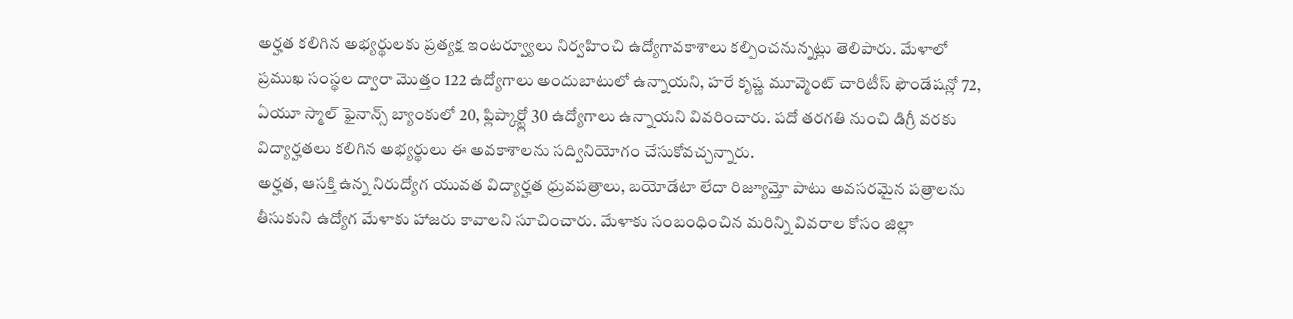అర్హత కలిగిన అభ్యర్థులకు ప్రత్యక్ష ఇంటర్వ్యూలు నిర్వహించి ఉద్యోగావకాశాలు కల్పించనున్నట్లు తెలిపారు. మేళాలో ప్రముఖ సంస్థల ద్వారా మొత్తం 122 ఉద్యోగాలు అందుబాటులో ఉన్నాయని, హరే కృష్ణ మూవ్మెంట్ చారిటీస్ ఫౌండేషన్లో 72, ఏయూ స్మాల్ ఫైనాన్స్ బ్యాంకులో 20, ఫ్లిప్కార్ట్లో 30 ఉద్యోగాలు ఉన్నాయని వివరించారు. పదో తరగతి నుంచి డిగ్రీ వరకు విద్యార్హతలు కలిగిన అభ్యర్థులు ఈ అవకాశాలను సద్వినియోగం చేసుకోవచ్చన్నారు.
అర్హత, ఆసక్తి ఉన్న నిరుద్యోగ యువత విద్యార్హత ధ్రువపత్రాలు, బయోడేటా లేదా రిజ్యూమ్తో పాటు అవసరమైన పత్రాలను తీసుకుని ఉద్యోగ మేళాకు హాజరు కావాలని సూచించారు. మేళాకు సంబంధించిన మరిన్ని వివరాల కోసం జిల్లా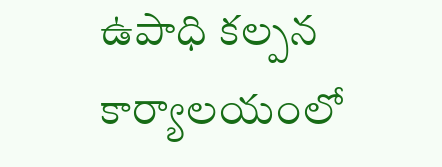ఉపాధి కల్పన కార్యాలయంలో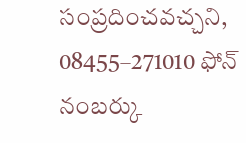సంప్రదించవచ్చని, 08455–271010 ఫోన్ నంబర్కు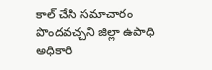కాల్ చేసి సమాచారం పొందవచ్చని జిల్లా ఉపాధి అధికారి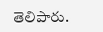తెలిపారు.